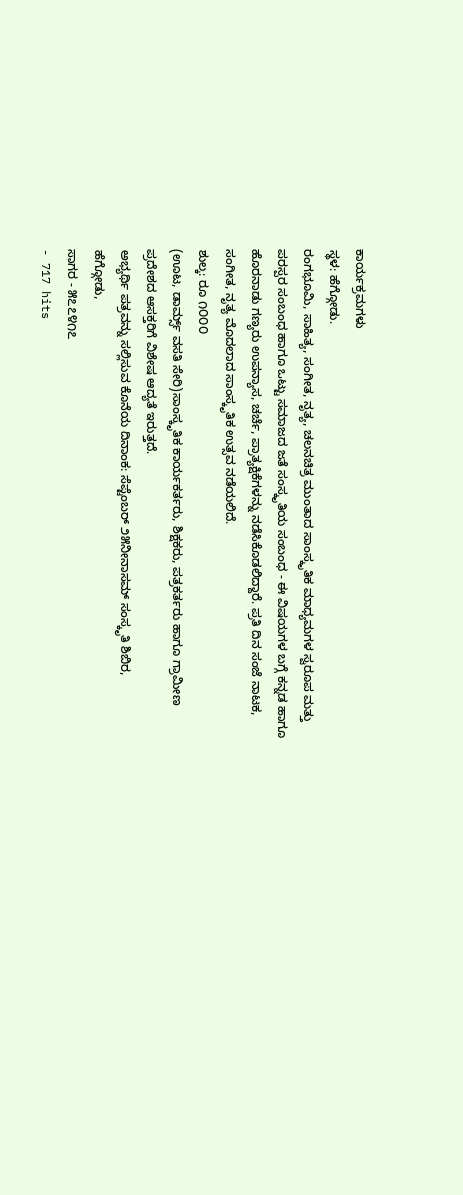ಕಾರ್ಯಕ್ರಮಗಳು
ಸ್ಥಳ: ಹೆಗ್ಗೋಡು.
ರಂಗಭೂಮಿ, ಸಾಹಿತ್ಯ, ಸಂಗೀತ, ನೃತ್ಯ, ಚಲನಚಿತ್ರ ಮುಂತಾದ ಸಾಂಸ್ಕೃತಿಕ ಮಾಧ್ಯಮಗಳ ಸ್ವರೂಪ ಮತ್ತು ಪರಸ್ಪರ ಸಂಬಂಧ ಹಾಗೂ ಒಟ್ಟು ಸಮಾಜದ ಜತೆ ಸಂಸ್ಕೃತಿಯ ಸಂಬಂಧ - ಈ ವಿಷಯಗಳ ಬಗ್ಗೆ ಕನ್ನಡ ಹಾಗೂ ಹೊರನಾಡು ಗಣ್ಯರು ಉಪನ್ಯಾಸ, ಚರ್ಚೆ, ಪ್ರಾತ್ಯಕ್ಷಿಕೆಗಳನ್ನು ನಡೆಸಿಕೊಡಲಿದ್ದಾರೆ. ಪ್ರತಿ ದಿನ ಸಂಜೆ ನಾಟಕ, ಸಂಗೀತ, ನೃತ್ಯ ಮೊದಲಾದ ಸಾಂಸ್ಕೃತಿಕ ಉತ್ಸವ ನಡೆಯಲಿದೆ.
ಶುಲ್ಕ: ರೂ ೧೦೦೦
(ಊಟ, ಡಾರ್ಮ್ಸ್ ವಸತಿ ಸೇರಿ)ಸಾಂಸ್ಕೃತಿಕ ಕಾರ್ಯಕರ್ತರು, ಶಿಕ್ಷಕರು, ಪತ್ರಕರ್ತರು ಹಾಗೂ ಗ್ರಾಮೀಣ ಪ್ರದೇಶದ ಆಸಕ್ತರಿಗೆ ವಿಶೇಷ ಆದ್ಯತೆ ಇರುತ್ತದೆ.
ಅಭ್ಯರ್ಥಿ ಪತ್ರವನ್ನು ಸಲ್ಲಿಸುವ ಕೊನೆಯ ದಿನಾಂಕ: ಸೆಪ್ಟೆಂಬರ್ ೨೫ನೀನಾಸಮ್ ಸಂಸ್ಕೃತಿ ಶಿಬಿರ,
ಹೆಗ್ಗೋಡು,
ಸಾಗರ - ೫೭೭೪೧೭
- 717 hits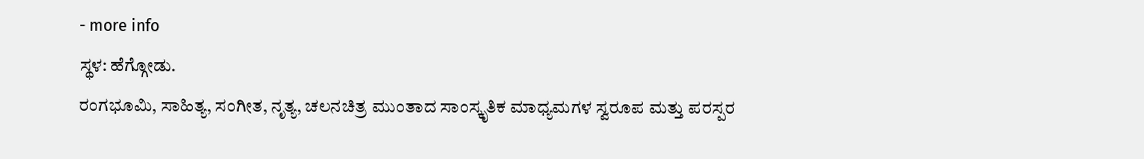- more info
ಸ್ಥಳ: ಹೆಗ್ಗೋಡು.
ರಂಗಭೂಮಿ, ಸಾಹಿತ್ಯ, ಸಂಗೀತ, ನೃತ್ಯ, ಚಲನಚಿತ್ರ ಮುಂತಾದ ಸಾಂಸ್ಕೃತಿಕ ಮಾಧ್ಯಮಗಳ ಸ್ವರೂಪ ಮತ್ತು ಪರಸ್ಪರ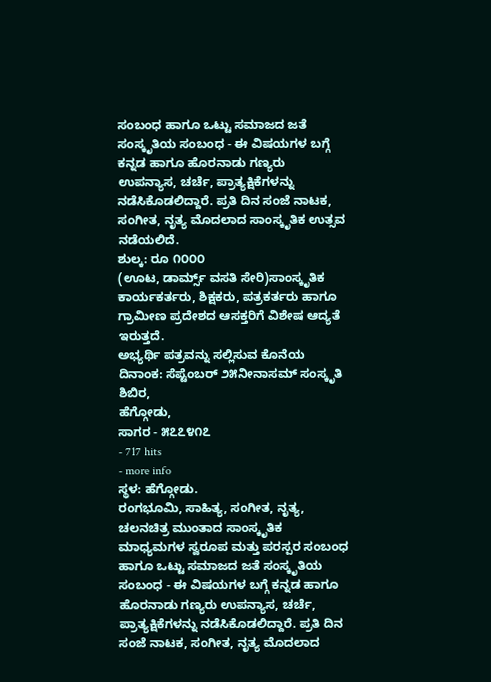ಸಂಬಂಧ ಹಾಗೂ ಒಟ್ಟು ಸಮಾಜದ ಜತೆ ಸಂಸ್ಕೃತಿಯ ಸಂಬಂಧ - ಈ ವಿಷಯಗಳ ಬಗ್ಗೆ ಕನ್ನಡ ಹಾಗೂ ಹೊರನಾಡು ಗಣ್ಯರು ಉಪನ್ಯಾಸ, ಚರ್ಚೆ, ಪ್ರಾತ್ಯಕ್ಷಿಕೆಗಳನ್ನು ನಡೆಸಿಕೊಡಲಿದ್ದಾರೆ. ಪ್ರತಿ ದಿನ ಸಂಜೆ ನಾಟಕ, ಸಂಗೀತ, ನೃತ್ಯ ಮೊದಲಾದ ಸಾಂಸ್ಕೃತಿಕ ಉತ್ಸವ ನಡೆಯಲಿದೆ.
ಶುಲ್ಕ: ರೂ ೧೦೦೦
(ಊಟ, ಡಾರ್ಮ್ಸ್ ವಸತಿ ಸೇರಿ)ಸಾಂಸ್ಕೃತಿಕ ಕಾರ್ಯಕರ್ತರು, ಶಿಕ್ಷಕರು, ಪತ್ರಕರ್ತರು ಹಾಗೂ ಗ್ರಾಮೀಣ ಪ್ರದೇಶದ ಆಸಕ್ತರಿಗೆ ವಿಶೇಷ ಆದ್ಯತೆ ಇರುತ್ತದೆ.
ಅಭ್ಯರ್ಥಿ ಪತ್ರವನ್ನು ಸಲ್ಲಿಸುವ ಕೊನೆಯ ದಿನಾಂಕ: ಸೆಪ್ಟೆಂಬರ್ ೨೫ನೀನಾಸಮ್ ಸಂಸ್ಕೃತಿ ಶಿಬಿರ,
ಹೆಗ್ಗೋಡು,
ಸಾಗರ - ೫೭೭೪೧೭
- 717 hits
- more info
ಸ್ಥಳ: ಹೆಗ್ಗೋಡು.
ರಂಗಭೂಮಿ, ಸಾಹಿತ್ಯ, ಸಂಗೀತ, ನೃತ್ಯ, ಚಲನಚಿತ್ರ ಮುಂತಾದ ಸಾಂಸ್ಕೃತಿಕ ಮಾಧ್ಯಮಗಳ ಸ್ವರೂಪ ಮತ್ತು ಪರಸ್ಪರ ಸಂಬಂಧ ಹಾಗೂ ಒಟ್ಟು ಸಮಾಜದ ಜತೆ ಸಂಸ್ಕೃತಿಯ ಸಂಬಂಧ - ಈ ವಿಷಯಗಳ ಬಗ್ಗೆ ಕನ್ನಡ ಹಾಗೂ ಹೊರನಾಡು ಗಣ್ಯರು ಉಪನ್ಯಾಸ, ಚರ್ಚೆ, ಪ್ರಾತ್ಯಕ್ಷಿಕೆಗಳನ್ನು ನಡೆಸಿಕೊಡಲಿದ್ದಾರೆ. ಪ್ರತಿ ದಿನ ಸಂಜೆ ನಾಟಕ, ಸಂಗೀತ, ನೃತ್ಯ ಮೊದಲಾದ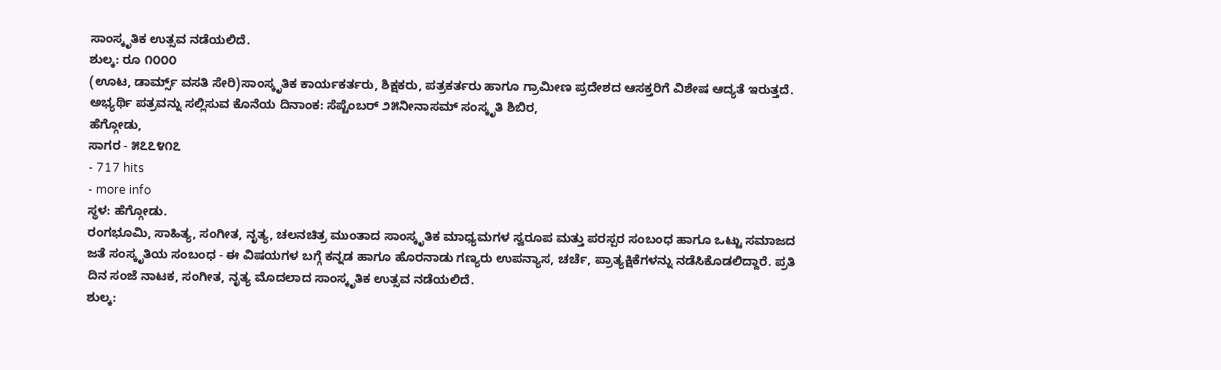ಸಾಂಸ್ಕೃತಿಕ ಉತ್ಸವ ನಡೆಯಲಿದೆ.
ಶುಲ್ಕ: ರೂ ೧೦೦೦
(ಊಟ, ಡಾರ್ಮ್ಸ್ ವಸತಿ ಸೇರಿ)ಸಾಂಸ್ಕೃತಿಕ ಕಾರ್ಯಕರ್ತರು, ಶಿಕ್ಷಕರು, ಪತ್ರಕರ್ತರು ಹಾಗೂ ಗ್ರಾಮೀಣ ಪ್ರದೇಶದ ಆಸಕ್ತರಿಗೆ ವಿಶೇಷ ಆದ್ಯತೆ ಇರುತ್ತದೆ.
ಅಭ್ಯರ್ಥಿ ಪತ್ರವನ್ನು ಸಲ್ಲಿಸುವ ಕೊನೆಯ ದಿನಾಂಕ: ಸೆಪ್ಟೆಂಬರ್ ೨೫ನೀನಾಸಮ್ ಸಂಸ್ಕೃತಿ ಶಿಬಿರ,
ಹೆಗ್ಗೋಡು,
ಸಾಗರ - ೫೭೭೪೧೭
- 717 hits
- more info
ಸ್ಥಳ: ಹೆಗ್ಗೋಡು.
ರಂಗಭೂಮಿ, ಸಾಹಿತ್ಯ, ಸಂಗೀತ, ನೃತ್ಯ, ಚಲನಚಿತ್ರ ಮುಂತಾದ ಸಾಂಸ್ಕೃತಿಕ ಮಾಧ್ಯಮಗಳ ಸ್ವರೂಪ ಮತ್ತು ಪರಸ್ಪರ ಸಂಬಂಧ ಹಾಗೂ ಒಟ್ಟು ಸಮಾಜದ ಜತೆ ಸಂಸ್ಕೃತಿಯ ಸಂಬಂಧ - ಈ ವಿಷಯಗಳ ಬಗ್ಗೆ ಕನ್ನಡ ಹಾಗೂ ಹೊರನಾಡು ಗಣ್ಯರು ಉಪನ್ಯಾಸ, ಚರ್ಚೆ, ಪ್ರಾತ್ಯಕ್ಷಿಕೆಗಳನ್ನು ನಡೆಸಿಕೊಡಲಿದ್ದಾರೆ. ಪ್ರತಿ ದಿನ ಸಂಜೆ ನಾಟಕ, ಸಂಗೀತ, ನೃತ್ಯ ಮೊದಲಾದ ಸಾಂಸ್ಕೃತಿಕ ಉತ್ಸವ ನಡೆಯಲಿದೆ.
ಶುಲ್ಕ: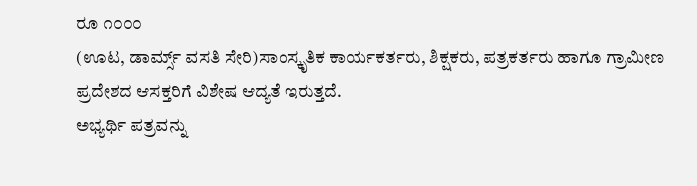ರೂ ೧೦೦೦
(ಊಟ, ಡಾರ್ಮ್ಸ್ ವಸತಿ ಸೇರಿ)ಸಾಂಸ್ಕೃತಿಕ ಕಾರ್ಯಕರ್ತರು, ಶಿಕ್ಷಕರು, ಪತ್ರಕರ್ತರು ಹಾಗೂ ಗ್ರಾಮೀಣ ಪ್ರದೇಶದ ಆಸಕ್ತರಿಗೆ ವಿಶೇಷ ಆದ್ಯತೆ ಇರುತ್ತದೆ.
ಅಭ್ಯರ್ಥಿ ಪತ್ರವನ್ನು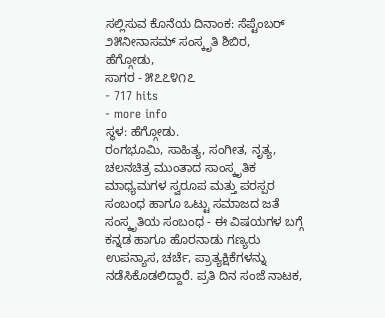ಸಲ್ಲಿಸುವ ಕೊನೆಯ ದಿನಾಂಕ: ಸೆಪ್ಟೆಂಬರ್ ೨೫ನೀನಾಸಮ್ ಸಂಸ್ಕೃತಿ ಶಿಬಿರ,
ಹೆಗ್ಗೋಡು,
ಸಾಗರ - ೫೭೭೪೧೭
- 717 hits
- more info
ಸ್ಥಳ: ಹೆಗ್ಗೋಡು.
ರಂಗಭೂಮಿ, ಸಾಹಿತ್ಯ, ಸಂಗೀತ, ನೃತ್ಯ, ಚಲನಚಿತ್ರ ಮುಂತಾದ ಸಾಂಸ್ಕೃತಿಕ ಮಾಧ್ಯಮಗಳ ಸ್ವರೂಪ ಮತ್ತು ಪರಸ್ಪರ ಸಂಬಂಧ ಹಾಗೂ ಒಟ್ಟು ಸಮಾಜದ ಜತೆ ಸಂಸ್ಕೃತಿಯ ಸಂಬಂಧ - ಈ ವಿಷಯಗಳ ಬಗ್ಗೆ ಕನ್ನಡ ಹಾಗೂ ಹೊರನಾಡು ಗಣ್ಯರು ಉಪನ್ಯಾಸ, ಚರ್ಚೆ, ಪ್ರಾತ್ಯಕ್ಷಿಕೆಗಳನ್ನು ನಡೆಸಿಕೊಡಲಿದ್ದಾರೆ. ಪ್ರತಿ ದಿನ ಸಂಜೆ ನಾಟಕ,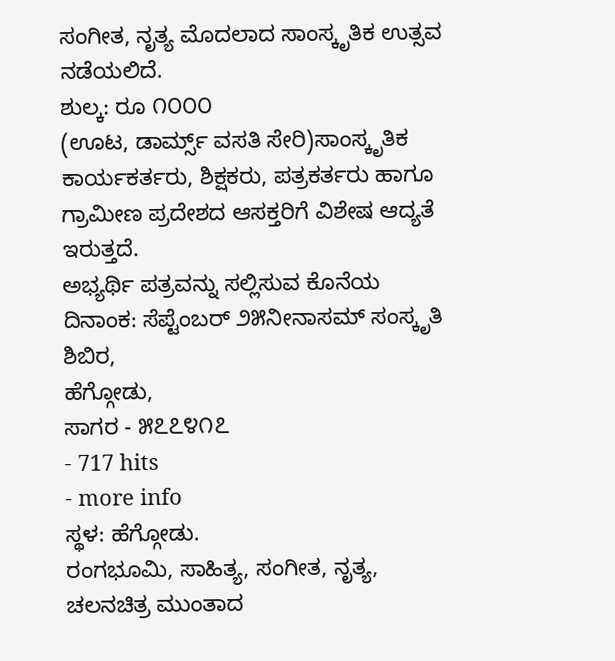ಸಂಗೀತ, ನೃತ್ಯ ಮೊದಲಾದ ಸಾಂಸ್ಕೃತಿಕ ಉತ್ಸವ ನಡೆಯಲಿದೆ.
ಶುಲ್ಕ: ರೂ ೧೦೦೦
(ಊಟ, ಡಾರ್ಮ್ಸ್ ವಸತಿ ಸೇರಿ)ಸಾಂಸ್ಕೃತಿಕ ಕಾರ್ಯಕರ್ತರು, ಶಿಕ್ಷಕರು, ಪತ್ರಕರ್ತರು ಹಾಗೂ ಗ್ರಾಮೀಣ ಪ್ರದೇಶದ ಆಸಕ್ತರಿಗೆ ವಿಶೇಷ ಆದ್ಯತೆ ಇರುತ್ತದೆ.
ಅಭ್ಯರ್ಥಿ ಪತ್ರವನ್ನು ಸಲ್ಲಿಸುವ ಕೊನೆಯ ದಿನಾಂಕ: ಸೆಪ್ಟೆಂಬರ್ ೨೫ನೀನಾಸಮ್ ಸಂಸ್ಕೃತಿ ಶಿಬಿರ,
ಹೆಗ್ಗೋಡು,
ಸಾಗರ - ೫೭೭೪೧೭
- 717 hits
- more info
ಸ್ಥಳ: ಹೆಗ್ಗೋಡು.
ರಂಗಭೂಮಿ, ಸಾಹಿತ್ಯ, ಸಂಗೀತ, ನೃತ್ಯ, ಚಲನಚಿತ್ರ ಮುಂತಾದ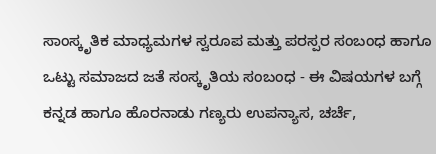ಸಾಂಸ್ಕೃತಿಕ ಮಾಧ್ಯಮಗಳ ಸ್ವರೂಪ ಮತ್ತು ಪರಸ್ಪರ ಸಂಬಂಧ ಹಾಗೂ ಒಟ್ಟು ಸಮಾಜದ ಜತೆ ಸಂಸ್ಕೃತಿಯ ಸಂಬಂಧ - ಈ ವಿಷಯಗಳ ಬಗ್ಗೆ ಕನ್ನಡ ಹಾಗೂ ಹೊರನಾಡು ಗಣ್ಯರು ಉಪನ್ಯಾಸ, ಚರ್ಚೆ,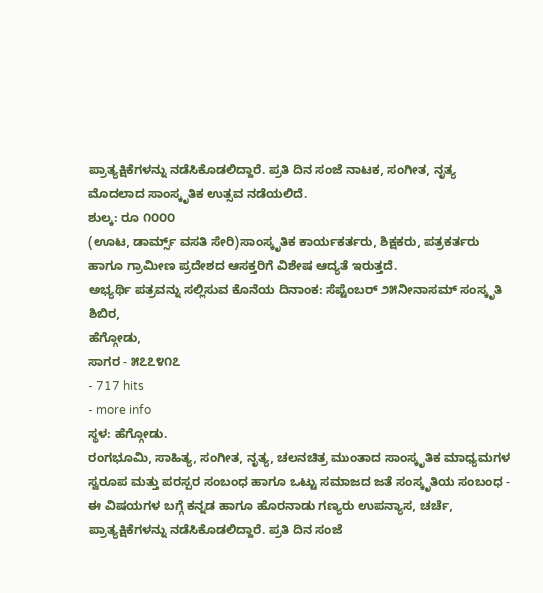ಪ್ರಾತ್ಯಕ್ಷಿಕೆಗಳನ್ನು ನಡೆಸಿಕೊಡಲಿದ್ದಾರೆ. ಪ್ರತಿ ದಿನ ಸಂಜೆ ನಾಟಕ, ಸಂಗೀತ, ನೃತ್ಯ ಮೊದಲಾದ ಸಾಂಸ್ಕೃತಿಕ ಉತ್ಸವ ನಡೆಯಲಿದೆ.
ಶುಲ್ಕ: ರೂ ೧೦೦೦
(ಊಟ, ಡಾರ್ಮ್ಸ್ ವಸತಿ ಸೇರಿ)ಸಾಂಸ್ಕೃತಿಕ ಕಾರ್ಯಕರ್ತರು, ಶಿಕ್ಷಕರು, ಪತ್ರಕರ್ತರು ಹಾಗೂ ಗ್ರಾಮೀಣ ಪ್ರದೇಶದ ಆಸಕ್ತರಿಗೆ ವಿಶೇಷ ಆದ್ಯತೆ ಇರುತ್ತದೆ.
ಅಭ್ಯರ್ಥಿ ಪತ್ರವನ್ನು ಸಲ್ಲಿಸುವ ಕೊನೆಯ ದಿನಾಂಕ: ಸೆಪ್ಟೆಂಬರ್ ೨೫ನೀನಾಸಮ್ ಸಂಸ್ಕೃತಿ ಶಿಬಿರ,
ಹೆಗ್ಗೋಡು,
ಸಾಗರ - ೫೭೭೪೧೭
- 717 hits
- more info
ಸ್ಥಳ: ಹೆಗ್ಗೋಡು.
ರಂಗಭೂಮಿ, ಸಾಹಿತ್ಯ, ಸಂಗೀತ, ನೃತ್ಯ, ಚಲನಚಿತ್ರ ಮುಂತಾದ ಸಾಂಸ್ಕೃತಿಕ ಮಾಧ್ಯಮಗಳ ಸ್ವರೂಪ ಮತ್ತು ಪರಸ್ಪರ ಸಂಬಂಧ ಹಾಗೂ ಒಟ್ಟು ಸಮಾಜದ ಜತೆ ಸಂಸ್ಕೃತಿಯ ಸಂಬಂಧ - ಈ ವಿಷಯಗಳ ಬಗ್ಗೆ ಕನ್ನಡ ಹಾಗೂ ಹೊರನಾಡು ಗಣ್ಯರು ಉಪನ್ಯಾಸ, ಚರ್ಚೆ, ಪ್ರಾತ್ಯಕ್ಷಿಕೆಗಳನ್ನು ನಡೆಸಿಕೊಡಲಿದ್ದಾರೆ. ಪ್ರತಿ ದಿನ ಸಂಜೆ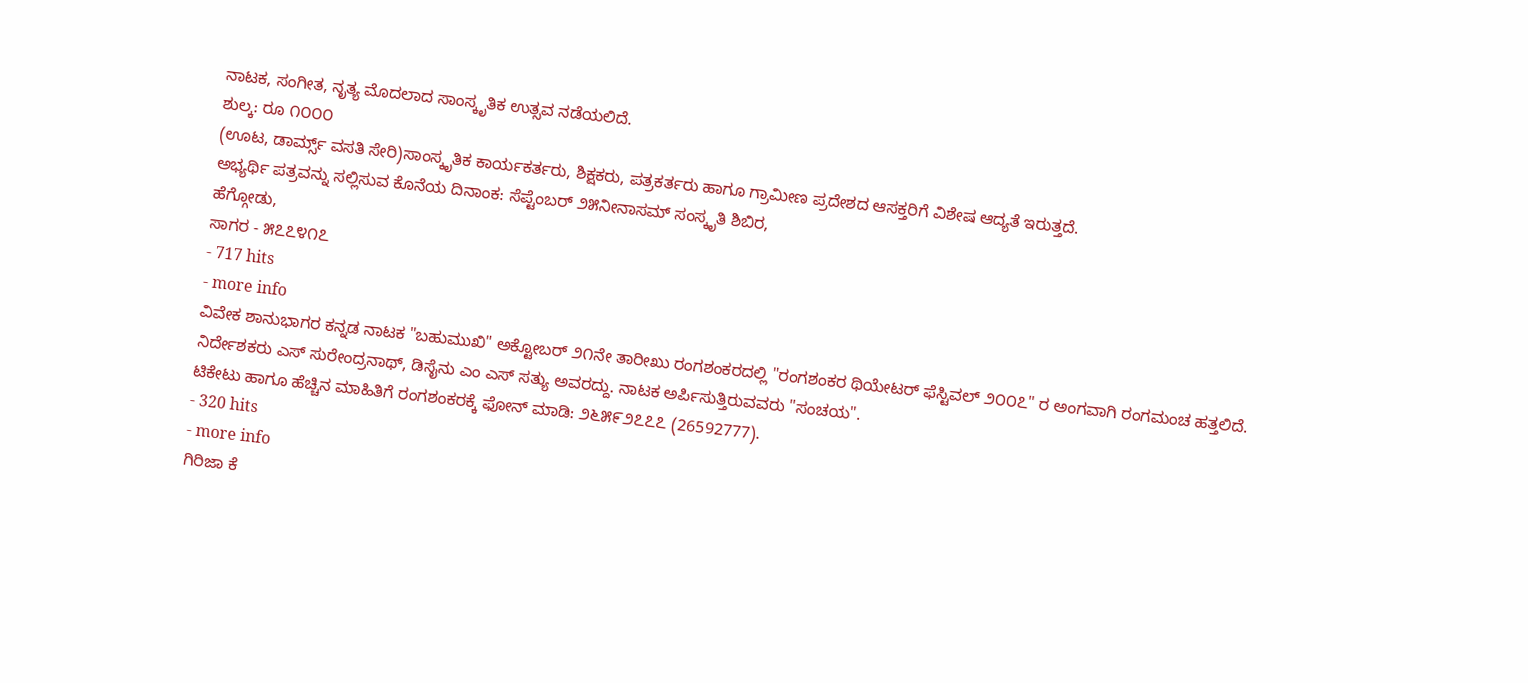ನಾಟಕ, ಸಂಗೀತ, ನೃತ್ಯ ಮೊದಲಾದ ಸಾಂಸ್ಕೃತಿಕ ಉತ್ಸವ ನಡೆಯಲಿದೆ.
ಶುಲ್ಕ: ರೂ ೧೦೦೦
(ಊಟ, ಡಾರ್ಮ್ಸ್ ವಸತಿ ಸೇರಿ)ಸಾಂಸ್ಕೃತಿಕ ಕಾರ್ಯಕರ್ತರು, ಶಿಕ್ಷಕರು, ಪತ್ರಕರ್ತರು ಹಾಗೂ ಗ್ರಾಮೀಣ ಪ್ರದೇಶದ ಆಸಕ್ತರಿಗೆ ವಿಶೇಷ ಆದ್ಯತೆ ಇರುತ್ತದೆ.
ಅಭ್ಯರ್ಥಿ ಪತ್ರವನ್ನು ಸಲ್ಲಿಸುವ ಕೊನೆಯ ದಿನಾಂಕ: ಸೆಪ್ಟೆಂಬರ್ ೨೫ನೀನಾಸಮ್ ಸಂಸ್ಕೃತಿ ಶಿಬಿರ,
ಹೆಗ್ಗೋಡು,
ಸಾಗರ - ೫೭೭೪೧೭
- 717 hits
- more info
ವಿವೇಕ ಶಾನುಭಾಗರ ಕನ್ನಡ ನಾಟಕ "ಬಹುಮುಖಿ" ಅಕ್ಟೋಬರ್ ೨೧ನೇ ತಾರೀಖು ರಂಗಶಂಕರದಲ್ಲಿ "ರಂಗಶಂಕರ ಥಿಯೇಟರ್ ಫೆಸ್ಟಿವಲ್ ೨೦೦೭" ರ ಅಂಗವಾಗಿ ರಂಗಮಂಚ ಹತ್ತಲಿದೆ.
ನಿರ್ದೇಶಕರು ಎಸ್ ಸುರೇಂದ್ರನಾಥ್, ಡಿಸೈನು ಎಂ ಎಸ್ ಸತ್ಯು ಅವರದ್ದು. ನಾಟಕ ಅರ್ಪಿಸುತ್ತಿರುವವರು "ಸಂಚಯ".
ಟಿಕೇಟು ಹಾಗೂ ಹೆಚ್ಚಿನ ಮಾಹಿತಿಗೆ ರಂಗಶಂಕರಕ್ಕೆ ಫೋನ್ ಮಾಡಿ: ೨೬೫೯೨೭೭೭ (26592777).
- 320 hits
- more info
ಗಿರಿಜಾ ಕೆ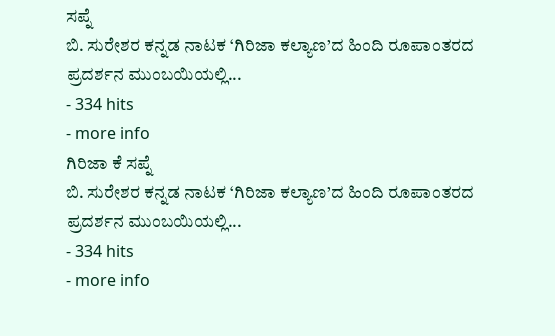ಸಪ್ನೆ
ಬಿ. ಸುರೇಶರ ಕನ್ನಡ ನಾಟಕ ‘ಗಿರಿಜಾ ಕಲ್ಯಾಣ’ದ ಹಿಂದಿ ರೂಪಾಂತರದ ಪ್ರದರ್ಶನ ಮುಂಬಯಿಯಲ್ಲಿ...
- 334 hits
- more info
ಗಿರಿಜಾ ಕೆ ಸಪ್ನೆ
ಬಿ. ಸುರೇಶರ ಕನ್ನಡ ನಾಟಕ ‘ಗಿರಿಜಾ ಕಲ್ಯಾಣ’ದ ಹಿಂದಿ ರೂಪಾಂತರದ ಪ್ರದರ್ಶನ ಮುಂಬಯಿಯಲ್ಲಿ...
- 334 hits
- more info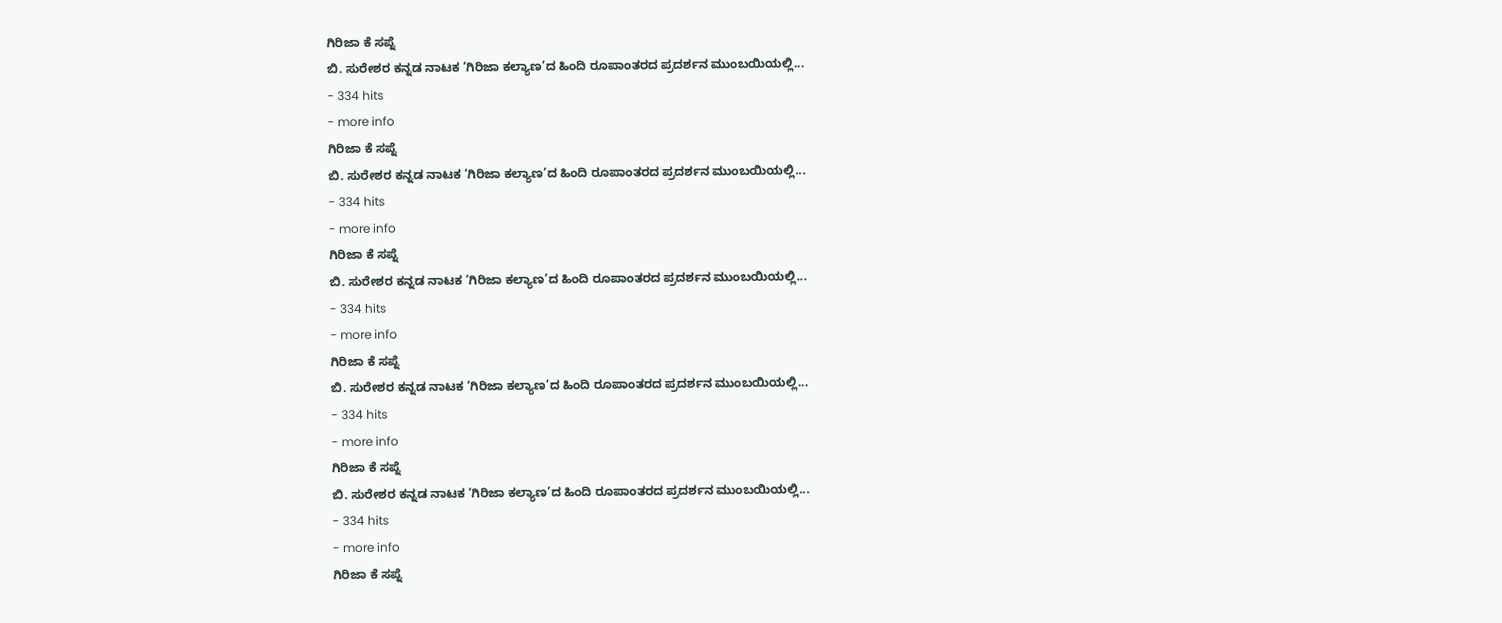ಗಿರಿಜಾ ಕೆ ಸಪ್ನೆ
ಬಿ. ಸುರೇಶರ ಕನ್ನಡ ನಾಟಕ ‘ಗಿರಿಜಾ ಕಲ್ಯಾಣ’ದ ಹಿಂದಿ ರೂಪಾಂತರದ ಪ್ರದರ್ಶನ ಮುಂಬಯಿಯಲ್ಲಿ...
- 334 hits
- more info
ಗಿರಿಜಾ ಕೆ ಸಪ್ನೆ
ಬಿ. ಸುರೇಶರ ಕನ್ನಡ ನಾಟಕ ‘ಗಿರಿಜಾ ಕಲ್ಯಾಣ’ದ ಹಿಂದಿ ರೂಪಾಂತರದ ಪ್ರದರ್ಶನ ಮುಂಬಯಿಯಲ್ಲಿ...
- 334 hits
- more info
ಗಿರಿಜಾ ಕೆ ಸಪ್ನೆ
ಬಿ. ಸುರೇಶರ ಕನ್ನಡ ನಾಟಕ ‘ಗಿರಿಜಾ ಕಲ್ಯಾಣ’ದ ಹಿಂದಿ ರೂಪಾಂತರದ ಪ್ರದರ್ಶನ ಮುಂಬಯಿಯಲ್ಲಿ...
- 334 hits
- more info
ಗಿರಿಜಾ ಕೆ ಸಪ್ನೆ
ಬಿ. ಸುರೇಶರ ಕನ್ನಡ ನಾಟಕ ‘ಗಿರಿಜಾ ಕಲ್ಯಾಣ’ದ ಹಿಂದಿ ರೂಪಾಂತರದ ಪ್ರದರ್ಶನ ಮುಂಬಯಿಯಲ್ಲಿ...
- 334 hits
- more info
ಗಿರಿಜಾ ಕೆ ಸಪ್ನೆ
ಬಿ. ಸುರೇಶರ ಕನ್ನಡ ನಾಟಕ ‘ಗಿರಿಜಾ ಕಲ್ಯಾಣ’ದ ಹಿಂದಿ ರೂಪಾಂತರದ ಪ್ರದರ್ಶನ ಮುಂಬಯಿಯಲ್ಲಿ...
- 334 hits
- more info
ಗಿರಿಜಾ ಕೆ ಸಪ್ನೆ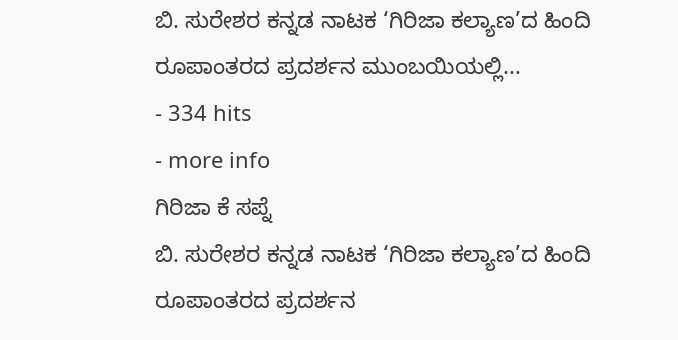ಬಿ. ಸುರೇಶರ ಕನ್ನಡ ನಾಟಕ ‘ಗಿರಿಜಾ ಕಲ್ಯಾಣ’ದ ಹಿಂದಿ ರೂಪಾಂತರದ ಪ್ರದರ್ಶನ ಮುಂಬಯಿಯಲ್ಲಿ...
- 334 hits
- more info
ಗಿರಿಜಾ ಕೆ ಸಪ್ನೆ
ಬಿ. ಸುರೇಶರ ಕನ್ನಡ ನಾಟಕ ‘ಗಿರಿಜಾ ಕಲ್ಯಾಣ’ದ ಹಿಂದಿ ರೂಪಾಂತರದ ಪ್ರದರ್ಶನ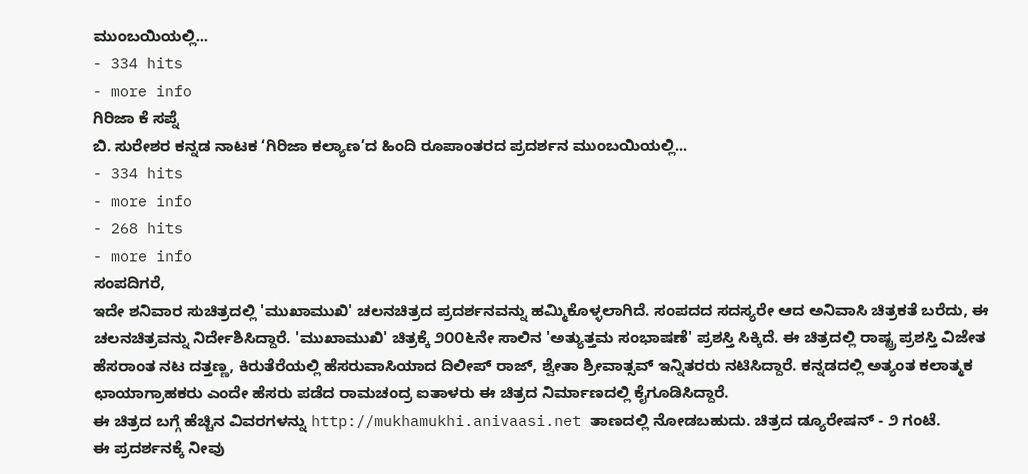ಮುಂಬಯಿಯಲ್ಲಿ...
- 334 hits
- more info
ಗಿರಿಜಾ ಕೆ ಸಪ್ನೆ
ಬಿ. ಸುರೇಶರ ಕನ್ನಡ ನಾಟಕ ‘ಗಿರಿಜಾ ಕಲ್ಯಾಣ’ದ ಹಿಂದಿ ರೂಪಾಂತರದ ಪ್ರದರ್ಶನ ಮುಂಬಯಿಯಲ್ಲಿ...
- 334 hits
- more info
- 268 hits
- more info
ಸಂಪದಿಗರೆ,
ಇದೇ ಶನಿವಾರ ಸುಚಿತ್ರದಲ್ಲಿ 'ಮುಖಾಮುಖಿ' ಚಲನಚಿತ್ರದ ಪ್ರದರ್ಶನವನ್ನು ಹಮ್ಮಿಕೊಳ್ಳಲಾಗಿದೆ. ಸಂಪದದ ಸದಸ್ಯರೇ ಆದ ಅನಿವಾಸಿ ಚಿತ್ರಕತೆ ಬರೆದು, ಈ ಚಲನಚಿತ್ರವನ್ನು ನಿರ್ದೇಶಿಸಿದ್ದಾರೆ. 'ಮುಖಾಮುಖಿ' ಚಿತ್ರಕ್ಕೆ ೨೦೦೬ನೇ ಸಾಲಿನ 'ಅತ್ಯುತ್ತಮ ಸಂಭಾಷಣೆ' ಪ್ರಶಸ್ತಿ ಸಿಕ್ಕಿದೆ. ಈ ಚಿತ್ರದಲ್ಲಿ ರಾಷ್ಟ್ರ ಪ್ರಶಸ್ತಿ ವಿಜೇತ ಹೆಸರಾಂತ ನಟ ದತ್ತಣ್ಣ, ಕಿರುತೆರೆಯಲ್ಲಿ ಹೆಸರುವಾಸಿಯಾದ ದಿಲೀಪ್ ರಾಜ್, ಶ್ವೇತಾ ಶ್ರೀವಾತ್ಸವ್ ಇನ್ನಿತರರು ನಟಿಸಿದ್ದಾರೆ. ಕನ್ನಡದಲ್ಲಿ ಅತ್ಯಂತ ಕಲಾತ್ಮಕ ಛಾಯಾಗ್ರಾಹಕರು ಎಂದೇ ಹೆಸರು ಪಡೆದ ರಾಮಚಂದ್ರ ಐತಾಳರು ಈ ಚಿತ್ರದ ನಿರ್ಮಾಣದಲ್ಲಿ ಕೈಗೂಡಿಸಿದ್ದಾರೆ.
ಈ ಚಿತ್ರದ ಬಗ್ಗೆ ಹೆಚ್ಚಿನ ವಿವರಗಳನ್ನು http://mukhamukhi.anivaasi.net ತಾಣದಲ್ಲಿ ನೋಡಬಹುದು. ಚಿತ್ರದ ಡ್ಯೂರೇಷನ್ - ೨ ಗಂಟೆ.
ಈ ಪ್ರದರ್ಶನಕ್ಕೆ ನೀವು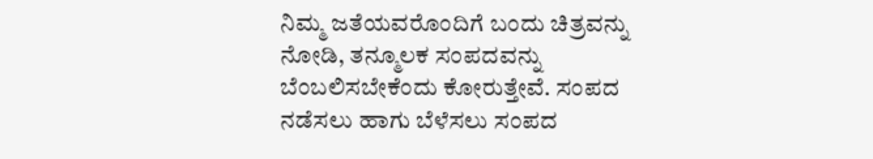ನಿಮ್ಮ ಜತೆಯವರೊಂದಿಗೆ ಬಂದು ಚಿತ್ರವನ್ನು ನೋಡಿ, ತನ್ಮೂಲಕ ಸಂಪದವನ್ನು ಬೆಂಬಲಿಸಬೇಕೆಂದು ಕೋರುತ್ತೇವೆ. ಸಂಪದ ನಡೆಸಲು ಹಾಗು ಬೆಳೆಸಲು ಸಂಪದ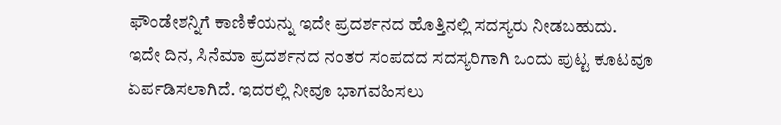ಫೌಂಡೇಶನ್ನಿಗೆ ಕಾಣಿಕೆಯನ್ನು ಇದೇ ಪ್ರದರ್ಶನದ ಹೊತ್ತಿನಲ್ಲಿ ಸದಸ್ಯರು ನೀಡಬಹುದು.
ಇದೇ ದಿನ, ಸಿನೆಮಾ ಪ್ರದರ್ಶನದ ನಂತರ ಸಂಪದದ ಸದಸ್ಯರಿಗಾಗಿ ಒಂದು ಪುಟ್ಟ ಕೂಟವೂ ಏರ್ಪಡಿಸಲಾಗಿದೆ. ಇದರಲ್ಲಿ ನೀವೂ ಭಾಗವಹಿಸಲು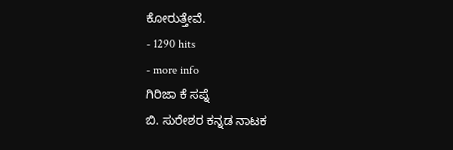ಕೋರುತ್ತೇವೆ.
- 1290 hits
- more info
ಗಿರಿಜಾ ಕೆ ಸಪ್ನೆ
ಬಿ. ಸುರೇಶರ ಕನ್ನಡ ನಾಟಕ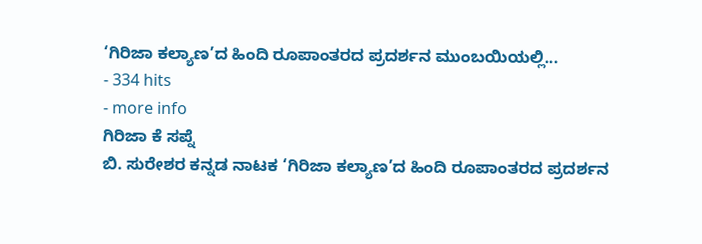‘ಗಿರಿಜಾ ಕಲ್ಯಾಣ’ದ ಹಿಂದಿ ರೂಪಾಂತರದ ಪ್ರದರ್ಶನ ಮುಂಬಯಿಯಲ್ಲಿ...
- 334 hits
- more info
ಗಿರಿಜಾ ಕೆ ಸಪ್ನೆ
ಬಿ. ಸುರೇಶರ ಕನ್ನಡ ನಾಟಕ ‘ಗಿರಿಜಾ ಕಲ್ಯಾಣ’ದ ಹಿಂದಿ ರೂಪಾಂತರದ ಪ್ರದರ್ಶನ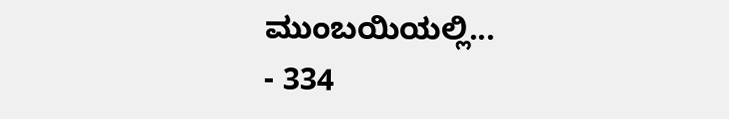ಮುಂಬಯಿಯಲ್ಲಿ...
- 334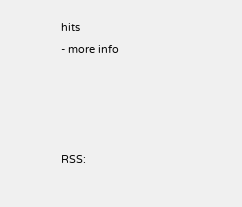hits
- more info




RSS: